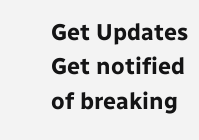Get Updates
Get notified of breaking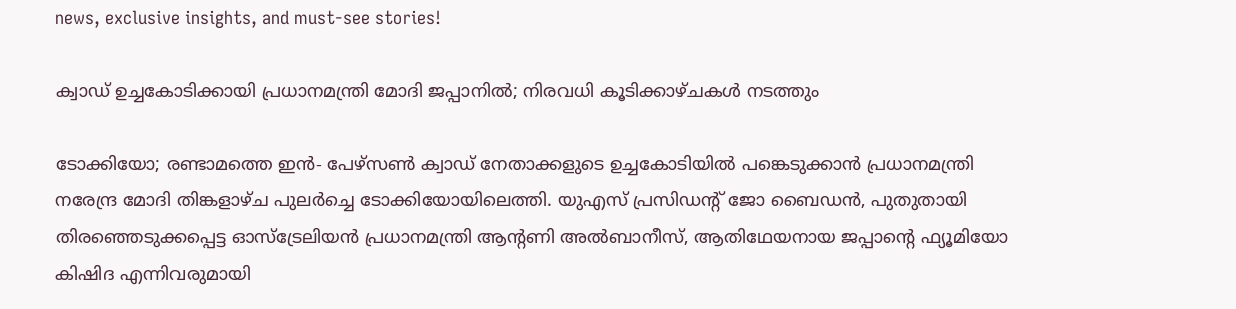news, exclusive insights, and must-see stories!

ക്വാഡ് ഉച്ചകോടിക്കായി പ്രധാനമന്ത്രി മോദി ജപ്പാനിൽ; നിരവധി കൂടിക്കാഴ്ചകൾ നടത്തും

ടോക്കിയോ; രണ്ടാമത്തെ ഇൻ- പേഴ്‌സൺ ക്വാഡ് നേതാക്കളുടെ ഉച്ചകോടിയിൽ പങ്കെടുക്കാൻ പ്രധാനമന്ത്രി നരേന്ദ്ര മോദി തിങ്കളാഴ്ച പുലർച്ചെ ടോക്കിയോയിലെത്തി. യുഎസ് പ്രസിഡന്റ് ജോ ബൈഡൻ, പുതുതായി തിരഞ്ഞെടുക്കപ്പെട്ട ഓസ്‌ട്രേലിയൻ പ്രധാനമന്ത്രി ആന്റണി അൽബാനീസ്, ആതിഥേയനായ ജപ്പാന്റെ ഫ്യൂമിയോ കിഷിദ എന്നിവരുമായി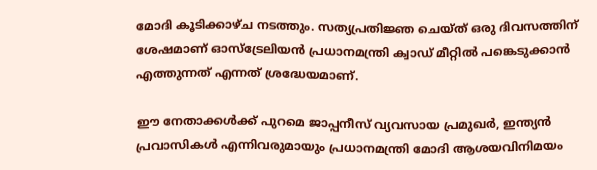മോദി കൂടിക്കാഴ്ച നടത്തും. സത്യപ്രതിജ്ഞ ചെയ്ത് ഒരു ദിവസത്തിന് ശേഷമാണ് ഓസ്‌ട്രേലിയൻ പ്രധാനമന്ത്രി ക്വാഡ് മീറ്റിൽ പങ്കെടുക്കാൻ എത്തുന്നത് എന്നത് ശ്രദ്ധേയമാണ്.

ഈ നേതാക്കൾക്ക് പുറമെ ജാപ്പനീസ് വ്യവസായ പ്രമുഖർ, ഇന്ത്യൻ പ്രവാസികൾ എന്നിവരുമായും പ്രധാനമന്ത്രി മോദി ആശയവിനിമയം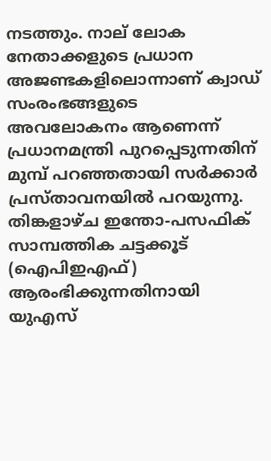നടത്തും. നാല് ലോക നേതാക്കളുടെ പ്രധാന അജണ്ടകളിലൊന്നാണ് ക്വാഡ് സംരംഭങ്ങളുടെ അവലോകനം ആണെന്ന് പ്രധാനമന്ത്രി പുറപ്പെടുന്നതിന് മുമ്പ് പറഞ്ഞതായി സർക്കാർ പ്രസ്താവനയിൽ പറയുന്നു. തിങ്കളാഴ്ച ഇന്തോ-പസഫിക് സാമ്പത്തിക ചട്ടക്കൂട് (ഐപിഇഎഫ്) ആരംഭിക്കുന്നതിനായി യുഎസ്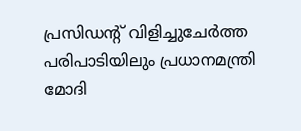പ്രസിഡന്റ് വിളിച്ചുചേർത്ത പരിപാടിയിലും പ്രധാനമന്ത്രി മോദി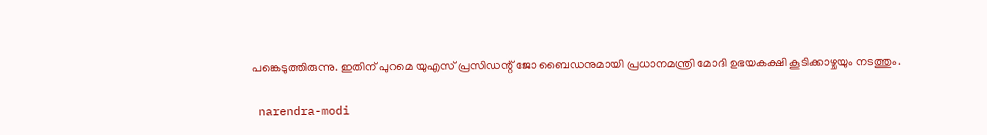പങ്കെടുത്തിരുന്നു. ഇതിന് പുറമെ യുഎസ് പ്രസിഡന്റ് ജോ ബൈഡനുമായി പ്രധാനമന്ത്രി മോദി ഉഭയകക്ഷി കൂടിക്കാഴ്ചയും നടത്തും.

 narendra-modi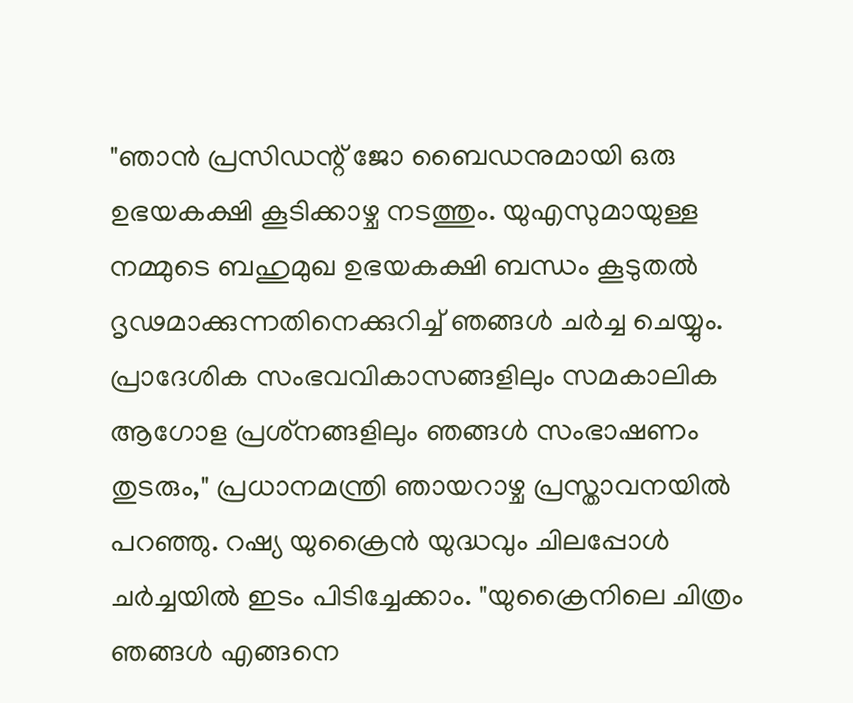"ഞാൻ പ്രസിഡന്റ് ജോ ബൈഡനുമായി ഒരു ഉഭയകക്ഷി കൂടിക്കാഴ്ച നടത്തും. യുഎസുമായുള്ള നമ്മുടെ ബഹുമുഖ ഉഭയകക്ഷി ബന്ധം കൂടുതൽ ദൃഢമാക്കുന്നതിനെക്കുറിച്ച് ഞങ്ങൾ ചർച്ച ചെയ്യും. പ്രാദേശിക സംഭവവികാസങ്ങളിലും സമകാലിക ആഗോള പ്രശ്‌നങ്ങളിലും ഞങ്ങൾ സംഭാഷണം തുടരും," പ്രധാനമന്ത്രി ഞായറാഴ്ച പ്രസ്താവനയിൽ പറഞ്ഞു. റഷ്യ യുക്രൈൻ യുദ്ധവും ചിലപ്പോൾ ചർച്ചയിൽ ഇടം പിടിച്ചേക്കാം. "യുക്രൈനിലെ ചിത്രം ഞങ്ങൾ എങ്ങനെ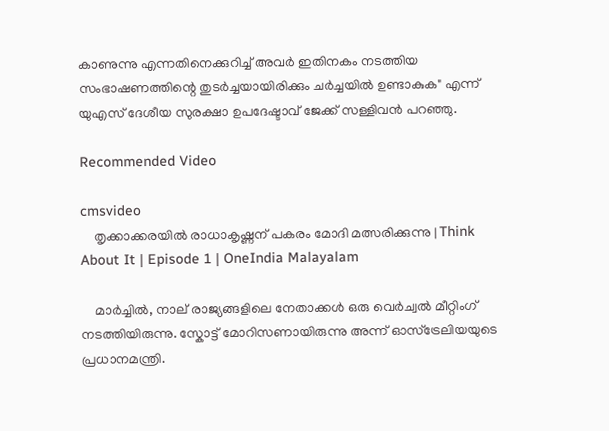കാണുന്നു എന്നതിനെക്കുറിച്ച് അവർ ഇതിനകം നടത്തിയ സംഭാഷണത്തിന്റെ തുടർച്ചയായിരിക്കും ചർച്ചയിൽ ഉണ്ടാകുക" എന്ന് യുഎസ് ദേശീയ സുരക്ഷാ ഉപദേഷ്ടാവ് ജേക്ക് സള്ളിവൻ പറഞ്ഞു.

Recommended Video

cmsvideo
    തൃക്കാക്കരയിൽ രാധാകൃഷ്ണന് പകരം മോദി മത്സരിക്കുന്നു | Think About It | Episode 1 | OneIndia Malayalam

    മാർച്ചിൽ, നാല് രാജ്യങ്ങളിലെ നേതാക്കൾ ഒരു വെർച്വൽ മീറ്റിംഗ് നടത്തിയിരുന്നു. സ്കോട്ട് മോറിസണായിരുന്നു അന്ന് ഓസ്ട്രേലിയയുടെ പ്രധാനമന്ത്രി.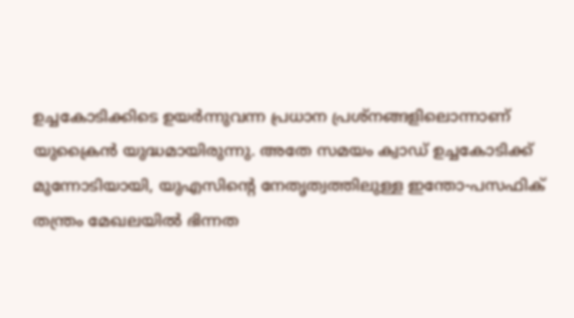ഉച്ചകോടിക്കിടെ ഉയർന്നുവന്ന പ്രധാന പ്രശ്നങ്ങളിലൊന്നാണ് യുക്രൈൻ യുദ്ധമായിരുന്നു. അതേ സമയം ക്വാഡ് ഉച്ചകോടിക്ക് മുന്നോടിയായി, യുഎസിന്റെ നേതൃത്വത്തിലുള്ള ഇന്തോ-പസഫിക് തന്ത്രം മേഖലയിൽ ഭിന്നത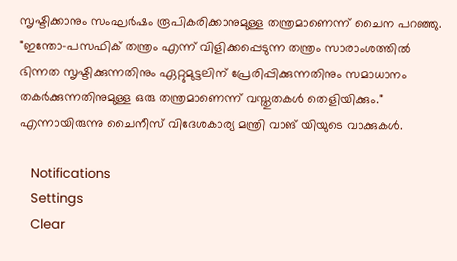സൃഷ്ടിക്കാനും സംഘർഷം രൂപികരിക്കാനുമുള്ള തന്ത്രമാണെന്ന് ചൈന പറഞ്ഞു. "ഇന്തോ-പസഫിക് തന്ത്രം എന്ന് വിളിക്കപ്പെടുന്ന തന്ത്രം സാരാംശത്തിൽ ഭിന്നത സൃഷ്ടിക്കുന്നതിനും ഏറ്റുമുട്ടലിന് പ്രേരിപ്പിക്കുന്നതിനും സമാധാനം തകർക്കുന്നതിനുമുള്ള ഒരു തന്ത്രമാണെന്ന് വസ്തുതകൾ തെളിയിക്കും." എന്നായിരുന്നു ചൈനീസ് വിദേശകാര്യ മന്ത്രി വാങ് യിയുടെ വാക്കുകൾ.

    Notifications
    Settings
    Clear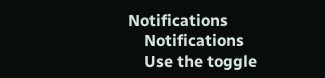Notifications
    Notifications
    Use the toggle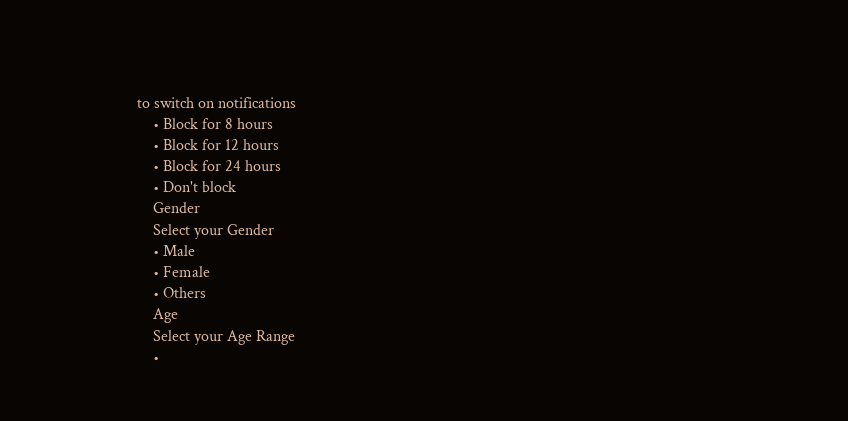to switch on notifications
    • Block for 8 hours
    • Block for 12 hours
    • Block for 24 hours
    • Don't block
    Gender
    Select your Gender
    • Male
    • Female
    • Others
    Age
    Select your Age Range
    •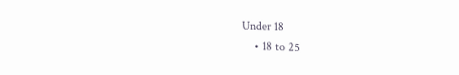Under 18
    • 18 to 25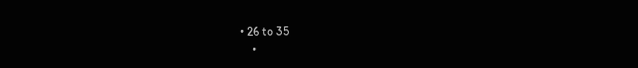• 26 to 35
    •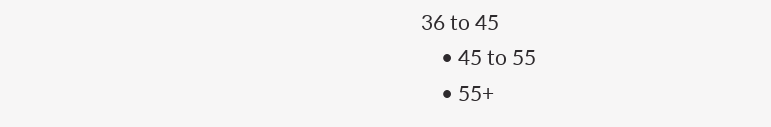36 to 45
    • 45 to 55
    • 55+